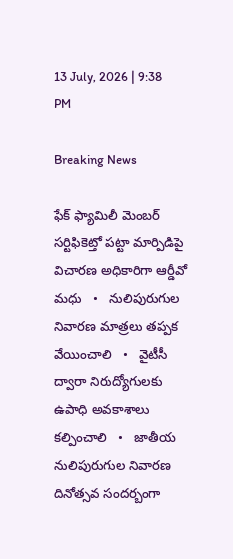13 July, 2026 | 9:38 PM

Breaking News

ఫేక్ ఫ్యామిలీ మెంబర్ సర్టిఫికెట్తో పట్టా మార్పిడిపై విచారణ అధికారిగా ఆర్డీవో మధు   •   నులిపురుగుల నివారణ మాత్రలు తప్పక వేయించాలి   •   వైటీసీ ద్వారా నిరుద్యోగులకు ఉపాధి అవకాశాలు కల్పించాలి   •   జాతీయ నులిపురుగుల నివారణ దినోత్సవ సందర్బంగా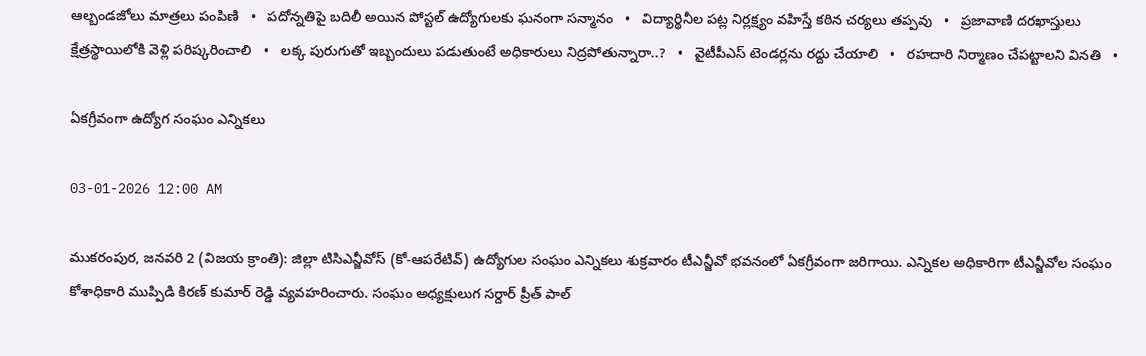ఆల్బండజోలు మాత్రలు పంపిణి   •   పదోన్నతిపై బదిలీ అయిన పోస్టల్ ఉద్యోగులకు ఘనంగా సన్మానం   •   విద్యార్థినీల పట్ల నిర్లక్ష్యం వహిస్తే కఠిన చర్యలు తప్పవు   •   ప్రజావాణి దరఖాస్తులు క్షేత్రస్థాయిలోకి వెళ్లి పరిష్కరించాలి   •   లక్క పురుగుతో ఇబ్బందులు పడుతుంటే అధికారులు నిద్రపోతున్నారా..?   •   వైటీపీఎస్ టెండర్లను రద్దు చేయాలి   •   రహదారి నిర్మాణం చేప‌ట్టాల‌ని వినతి   •

ఏకగ్రీవంగా ఉద్యోగ సంఘం ఎన్నికలు

03-01-2026 12:00 AM

ముకరంపుర, జనవరి 2 (విజయ క్రాంతి): జిల్లా టిసిఎన్జీవోస్ (కో-ఆపరేటివ్) ఉద్యోగుల సంఘం ఎన్నికలు శుక్రవారం టీఎన్జీవో భవనంలో ఏకగ్రీవంగా జరిగాయి. ఎన్నికల అధికారిగా టీఎన్జీవోల సంఘం కోశాధికారి ముప్పిడి కిరణ్ కుమార్ రెడ్డి వ్యవహరించారు. సంఘం అధ్యక్షులుగ సర్దార్ ప్రీత్ పాల్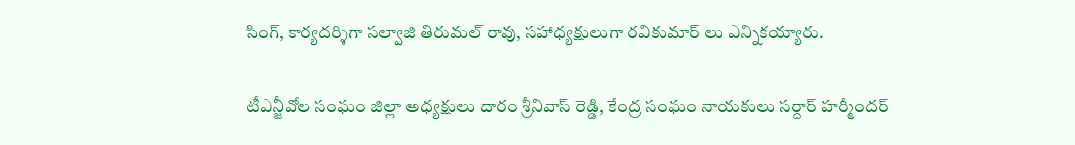సింగ్, కార్యదర్శిగా సల్వాజి తిరుమల్ రావు, సహాధ్యక్షులుగా రవికుమార్ లు ఎన్నికయ్యారు.

టీఎన్జీవోల సంఘం జిల్లా అధ్యక్షులు దారం శ్రీనివాస్ రెడ్డి, కేంద్ర సంఘం నాయకులు సర్దార్ హర్మీందర్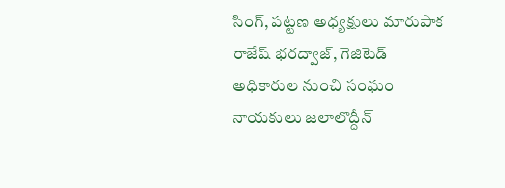సింగ్, పట్టణ అధ్యక్షులు మారుపాక రాజేష్ భరద్వాజ్, గెజిటెడ్ అధికారుల నుంచి సంఘం నాయకులు జలాలొద్దీన్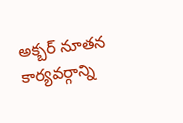అక్బర్ నూతన కార్యవర్గాన్ని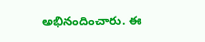అభినందించారు. ఈ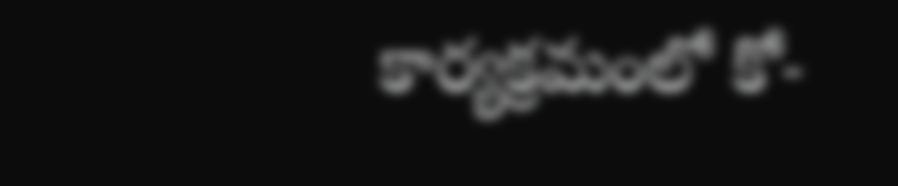కార్యక్రమంలో కో-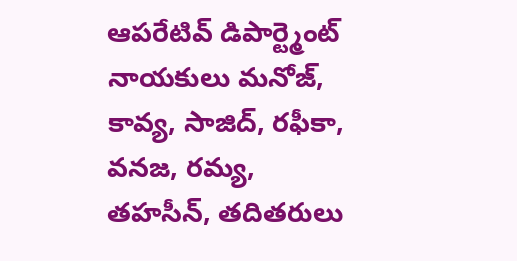ఆపరేటివ్ డిపార్ట్మెంట్ నాయకులు మనోజ్, కావ్య, సాజిద్, రఫీకా, వనజ, రమ్య, తహసీన్, తదితరులు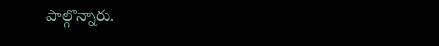పాల్గొన్నారు.